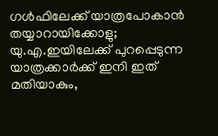ഗൾഫിലേക്ക് യാത്രപോകാൻ തയ്യാറായിക്കോളു; യു.എ.ഇയിലേക്ക് പുറപ്പെടുന്ന യാത്രക്കാർക്ക് ഇനി ഇത് മതിയാകും,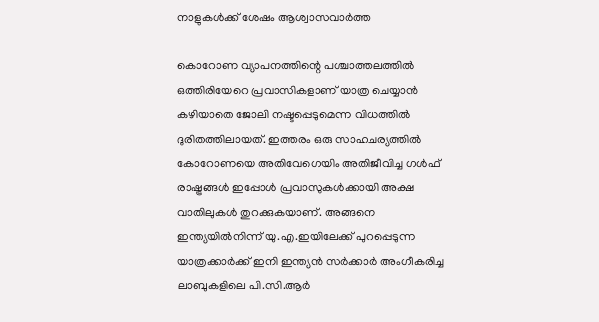നാളുകൾക്ക് ശേഷം ആശ്വാസവാർത്ത

കൊറോണ വ്യാപനത്തിന്റെ പശ്ചാത്തലത്തിൽ ഒത്തിരിയേറെ പ്രവാസികളാണ് യാത്ര ചെയ്യാൻ കഴിയാതെ ജോലി നഷ്ടപ്പെടുമെന്ന വിധത്തിൽ ദുരിതത്തിലായത്. ഇത്തരം ഒരു സാഹചര്യത്തിൽ കോറോണയെ അതിവേഗെയിം അതിജീവിച്ച ഗൾഫ് രാഷ്ട്രങ്ങൾ ഇപ്പോൾ പ്രവാസുകൾക്കായി അക്ഷ വാതിലുകൾ തുറക്കുകയാണ്. അങ്ങനെ ഇന്ത്യയിൽനിന്ന് യു.എ.ഇയിലേക്ക് പുറപ്പെടുന്ന യാത്രക്കാർക്ക് ഇനി ഇന്ത്യൻ സർക്കാർ അംഗീകരിച്ച ലാബുകളിലെ പി.സി.ആർ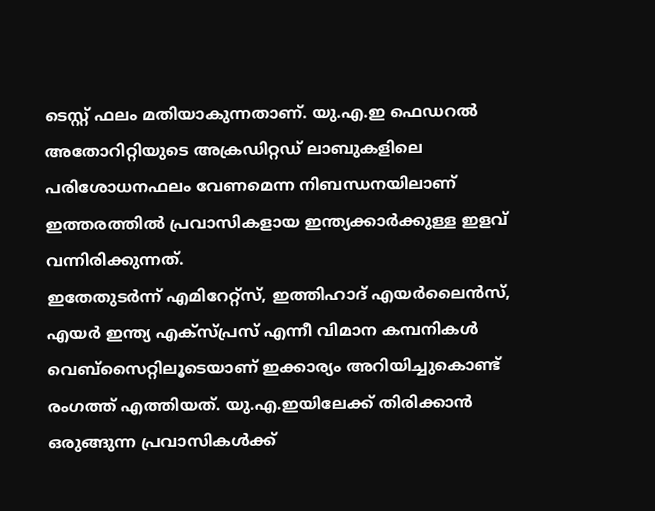ടെസ്റ്റ് ഫലം മതിയാകുന്നതാണ്. യു.എ.ഇ ഫെഡറൽ അതോറിറ്റിയുടെ അക്രഡിറ്റഡ് ലാബുകളിലെ പരിശോധനഫലം വേണമെന്ന നിബന്ധനയിലാണ് ഇത്തരത്തിൽ പ്രവാസികളായ ഇന്ത്യക്കാർക്കുള്ള ഇളവ് വന്നിരിക്കുന്നത്.
ഇതേതുടർന്ന് എമിറേറ്റ്സ്, ഇത്തിഹാദ് എയർലൈൻസ്, എയർ ഇന്ത്യ എക്സ്പ്രസ് എന്നീ വിമാന കമ്പനികൾ വെബ്സൈറ്റിലൂടെയാണ് ഇക്കാര്യം അറിയിച്ചുകൊണ്ട് രംഗത്ത് എത്തിയത്. യു.എ.ഇയിലേക്ക് തിരിക്കാൻ ഒരുങ്ങുന്ന പ്രവാസികൾക്ക്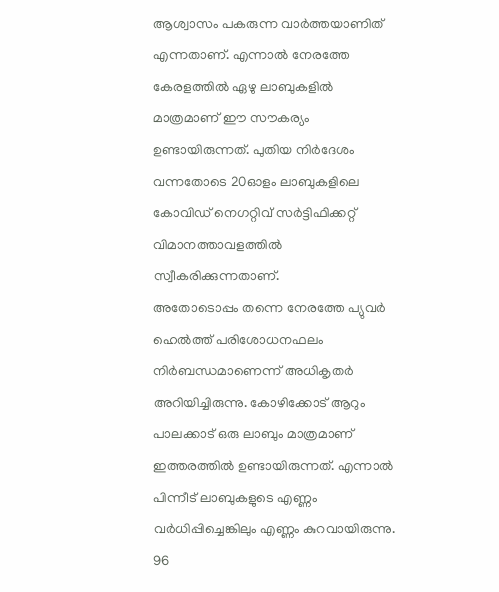ആശ്വാസം പകരുന്ന വാർത്തയാണിത് എന്നതാണ്. എന്നാൽ നേരത്തേ കേരളത്തിൽ ഏഴു ലാബുകളിൽ മാത്രമാണ് ഈ സൗകര്യം ഉണ്ടായിരുന്നത്. പുതിയ നിർദേശം വന്നതോടെ 20ഓളം ലാബുകളിലെ കോവിഡ് നെഗറ്റിവ് സർട്ടിഫിക്കറ്റ് വിമാനത്താവളത്തിൽ സ്വീകരിക്കുന്നതാണ്.
അതോടൊപ്പം തന്നെ നേരത്തേ പ്യുവർ ഹെൽത്ത് പരിശോധനഫലം നിർബന്ധമാണെന്ന് അധികൃതർ അറിയിച്ചിരുന്നു. കോഴിക്കോട് ആറും പാലക്കാട് ഒരു ലാബും മാത്രമാണ് ഇത്തരത്തിൽ ഉണ്ടായിരുന്നത്. എന്നാൽ പിന്നീട് ലാബുകളുടെ എണ്ണം വർധിപ്പിച്ചെങ്കിലും എണ്ണം കുറവായിരുന്നു. 96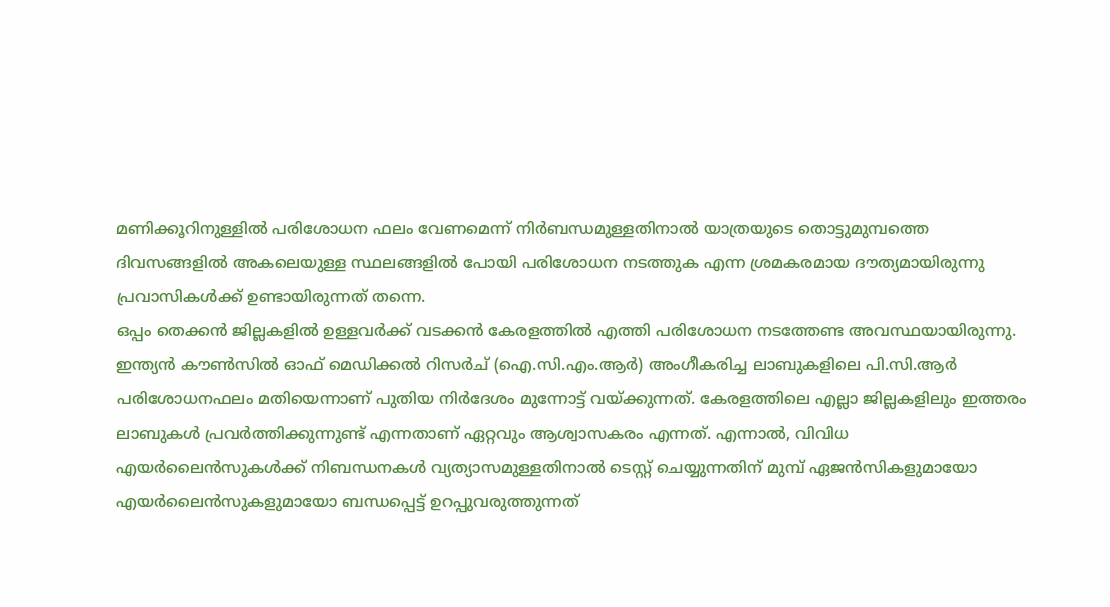മണിക്കൂറിനുള്ളിൽ പരിശോധന ഫലം വേണമെന്ന് നിർബന്ധമുള്ളതിനാൽ യാത്രയുടെ തൊട്ടുമുമ്പത്തെ ദിവസങ്ങളിൽ അകലെയുള്ള സ്ഥലങ്ങളിൽ പോയി പരിശോധന നടത്തുക എന്ന ശ്രമകരമായ ദൗത്യമായിരുന്നു പ്രവാസികൾക്ക് ഉണ്ടായിരുന്നത് തന്നെ.
ഒപ്പം തെക്കൻ ജില്ലകളിൽ ഉള്ളവർക്ക് വടക്കൻ കേരളത്തിൽ എത്തി പരിശോധന നടത്തേണ്ട അവസ്ഥയായിരുന്നു. ഇന്ത്യൻ കൗൺസിൽ ഓഫ് മെഡിക്കൽ റിസർച് (ഐ.സി.എം.ആർ) അംഗീകരിച്ച ലാബുകളിലെ പി.സി.ആർ പരിശോധനഫലം മതിയെന്നാണ് പുതിയ നിർദേശം മുന്നോട്ട് വയ്ക്കുന്നത്. കേരളത്തിലെ എല്ലാ ജില്ലകളിലും ഇത്തരം ലാബുകൾ പ്രവർത്തിക്കുന്നുണ്ട് എന്നതാണ് ഏറ്റവും ആശ്വാസകരം എന്നത്. എന്നാൽ, വിവിധ എയർലൈൻസുകൾക്ക് നിബന്ധനകൾ വ്യത്യാസമുള്ളതിനാൽ ടെസ്റ്റ് ചെയ്യുന്നതിന് മുമ്പ് ഏജൻസികളുമായോ എയർലൈൻസുകളുമായോ ബന്ധപ്പെട്ട് ഉറപ്പുവരുത്തുന്നത്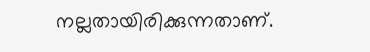നല്ലതായിരിക്കുന്നതാണ്.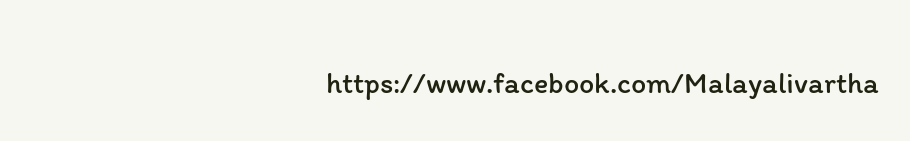https://www.facebook.com/Malayalivartha